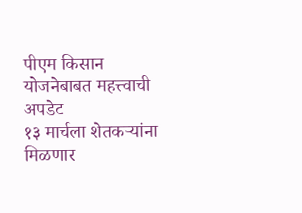पीएम किसान योजनेबाबत महत्त्वाची अपडेट
१३ मार्चला शेतकऱ्यांना मिळणार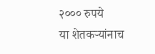२००० रुपये
या शेतकऱ्यांनाच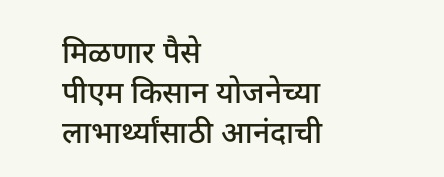मिळणार पैसे
पीएम किसान योजनेच्या लाभार्थ्यांसाठी आनंदाची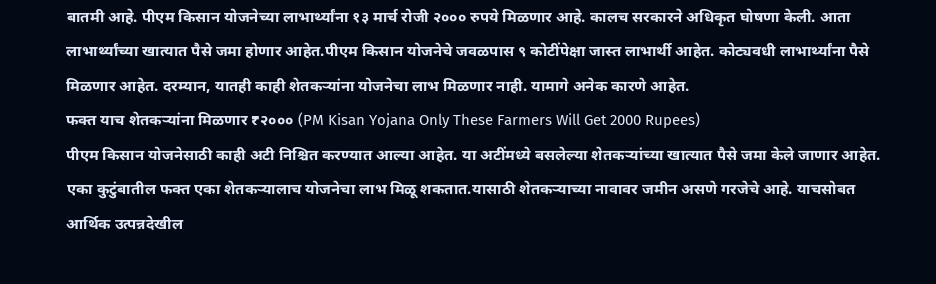बातमी आहे. पीएम किसान योजनेच्या लाभार्थ्यांना १३ मार्च रोजी २००० रुपये मिळणार आहे. कालच सरकारने अधिकृत घोषणा केली. आता लाभार्थ्यांच्या खात्यात पैसे जमा होणार आहेत.पीएम किसान योजनेचे जवळपास ९ कोटींपेक्षा जास्त लाभार्थी आहेत. कोट्यवधी लाभार्थ्यांना पैसे मिळणार आहेत. दरम्यान, यातही काही शेतकऱ्यांना योजनेचा लाभ मिळणार नाही. यामागे अनेक कारणे आहेत.
फक्त याच शेतकऱ्यांना मिळणार ₹२००० (PM Kisan Yojana Only These Farmers Will Get 2000 Rupees)
पीएम किसान योजनेसाठी काही अटी निश्चित करण्यात आल्या आहेत. या अटींमध्ये बसलेल्या शेतकऱ्यांच्या खात्यात पैसे जमा केले जाणार आहेत. एका कुटुंबातील फक्त एका शेतकऱ्यालाच योजनेचा लाभ मिळू शकतात.यासाठी शेतकऱ्याच्या नावावर जमीन असणे गरजेचे आहे. याचसोबत आर्थिक उत्पन्नदेखील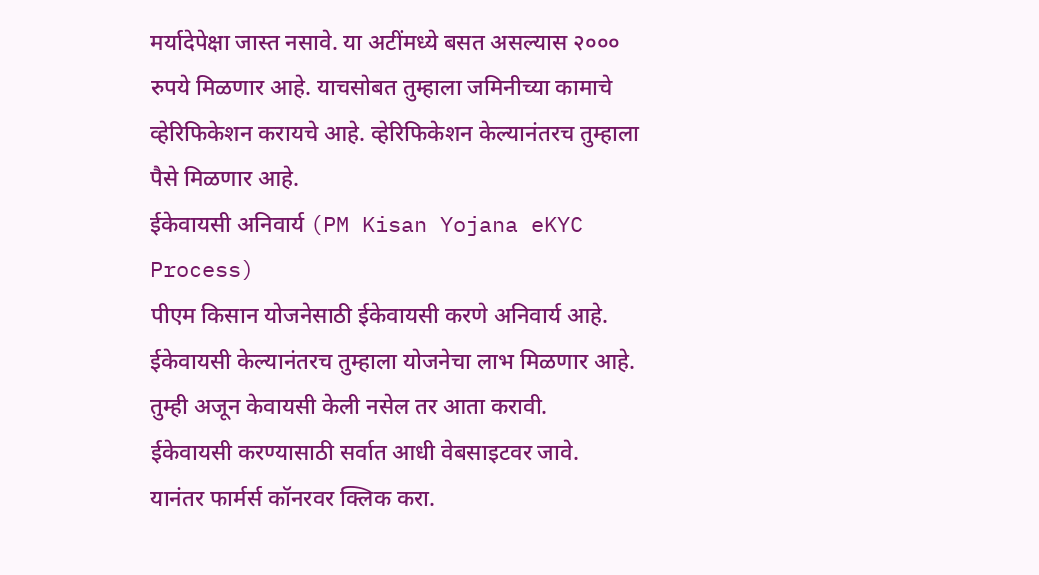मर्यादेपेक्षा जास्त नसावे. या अटींमध्ये बसत असल्यास २००० रुपये मिळणार आहे. याचसोबत तुम्हाला जमिनीच्या कामाचे व्हेरिफिकेशन करायचे आहे. व्हेरिफिकेशन केल्यानंतरच तुम्हाला पैसे मिळणार आहे.
ईकेवायसी अनिवार्य (PM Kisan Yojana eKYC Process)
पीएम किसान योजनेसाठी ईकेवायसी करणे अनिवार्य आहे. ईकेवायसी केल्यानंतरच तुम्हाला योजनेचा लाभ मिळणार आहे. तुम्ही अजून केवायसी केली नसेल तर आता करावी.
ईकेवायसी करण्यासाठी सर्वात आधी वेबसाइटवर जावे.
यानंतर फार्मर्स कॉनरवर क्लिक करा.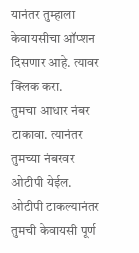यानंतर तुम्हाला केवायसीचा ऑप्शन दिसणार आहे. त्यावर क्लिक करा.
तुमचा आधार नंबर टाकावा. त्यानंतर तुमच्या नंबरवर ओटीपी येईल.
ओटीपी टाकल्यानंतर तुमची केवायसी पूर्ण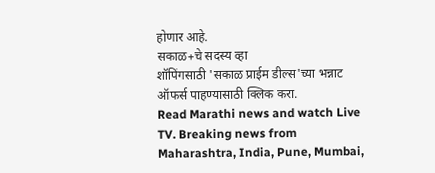होणार आहे.
सकाळ+चे सदस्य व्हा
शॉपिंगसाठी 'सकाळ प्राईम डील्स'च्या भन्नाट ऑफर्स पाहण्यासाठी क्लिक करा.
Read Marathi news and watch Live TV. Breaking news from Maharashtra, India, Pune, Mumbai,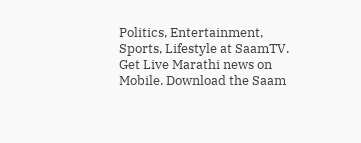Politics, Entertainment, Sports, Lifestyle at SaamTV. Get Live Marathi news on Mobile. Download the Saam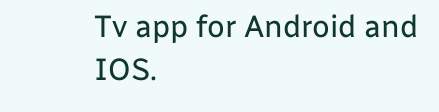Tv app for Android and IOS.